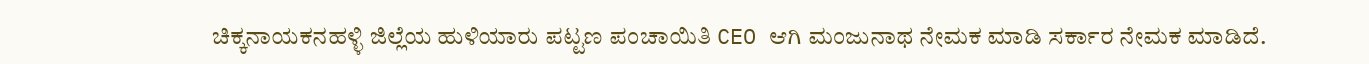ಚಿಕ್ಕನಾಯಕನಹಳ್ಳಿ ಜಿಲ್ಲೆಯ ಹುಳಿಯಾರು ಪಟ್ಟಣ ಪಂಚಾಯಿತಿ CEO ಆಗಿ ಮಂಜುನಾಥ ನೇಮಕ ಮಾಡಿ ಸರ್ಕಾರ ನೇಮಕ ಮಾಡಿದೆ.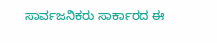ಸಾರ್ವಜನಿಕರು ಸಾರ್ಕಾರದ ಈ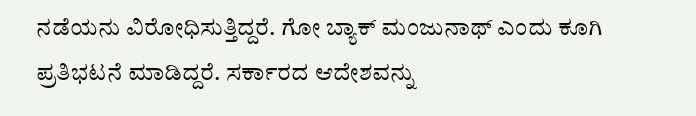ನಡೆಯನು ವಿರೋಧಿಸುತ್ತಿದ್ದರೆ. ಗೋ ಬ್ಯಾಕ್ ಮಂಜುನಾಥ್ ಎಂದು ಕೂಗಿ ಪ್ರತಿಭಟನೆ ಮಾಡಿದ್ದರೆ. ಸರ್ಕಾರದ ಆದೇಶವನ್ನು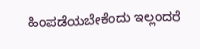ಹಿಂಪಡೆಯಬೇಕೆಂದು ಇಲ್ಲಂದರೆ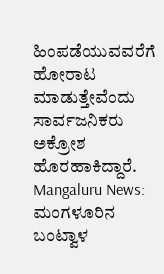ಹಿಂಪಡೆಯುವವರೆಗೆ ಹೋರಾಟ ಮಾಡುತ್ತೇವೆಂದು ಸಾರ್ವಜನಿಕರು ಅಕ್ರೋಶ ಹೊರಹಾಕಿದ್ದಾರೆ.
Mangaluru News: ಮಂಗಳೂರಿನ ಬಂಟ್ವಾಳ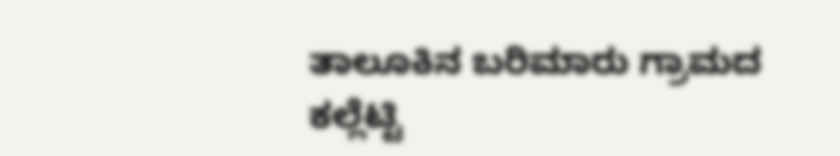ತಾಲೂಕಿನ ಬರಿಮಾರು ಗ್ರಾಮದ ಕಲ್ಲೆಟ್ಟಿ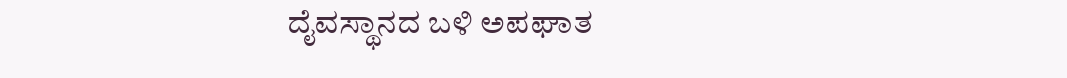ದೈವಸ್ಥಾನದ ಬಳಿ ಅಪಘಾತ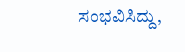ಸಂಭವಿಸಿದ್ದು,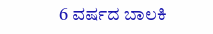6 ವರ್ಷದ ಬಾಲಕಿ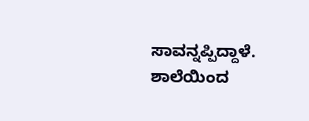ಸಾವನ್ನಪ್ಪಿದ್ದಾಳೆ.
ಶಾಲೆಯಿಂದ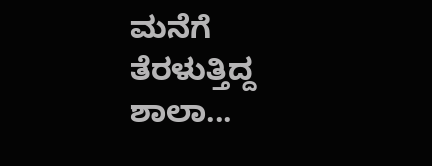ಮನೆಗೆ ತೆರಳುತ್ತಿದ್ದ ಶಾಲಾ...